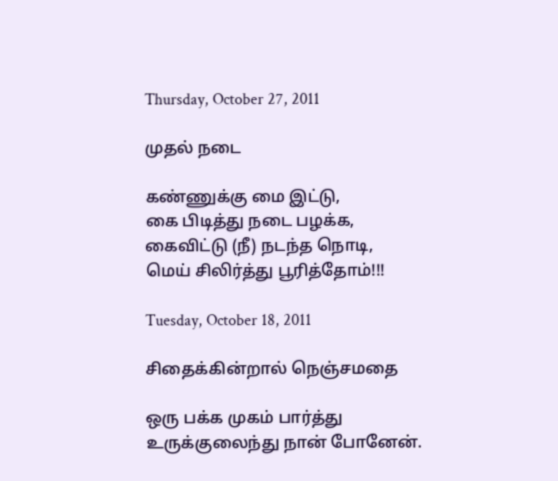Thursday, October 27, 2011

முதல் நடை

கண்ணுக்கு மை இட்டு,
கை பிடித்து நடை பழக்க,
கைவிட்டு (நீ) நடந்த நொடி,
மெய் சிலிர்த்து பூரித்தோம்!!!

Tuesday, October 18, 2011

சிதைக்கின்றால் நெஞ்சமதை

ஒரு பக்க முகம் பார்த்து
உருக்குலைந்து நான் போனேன்.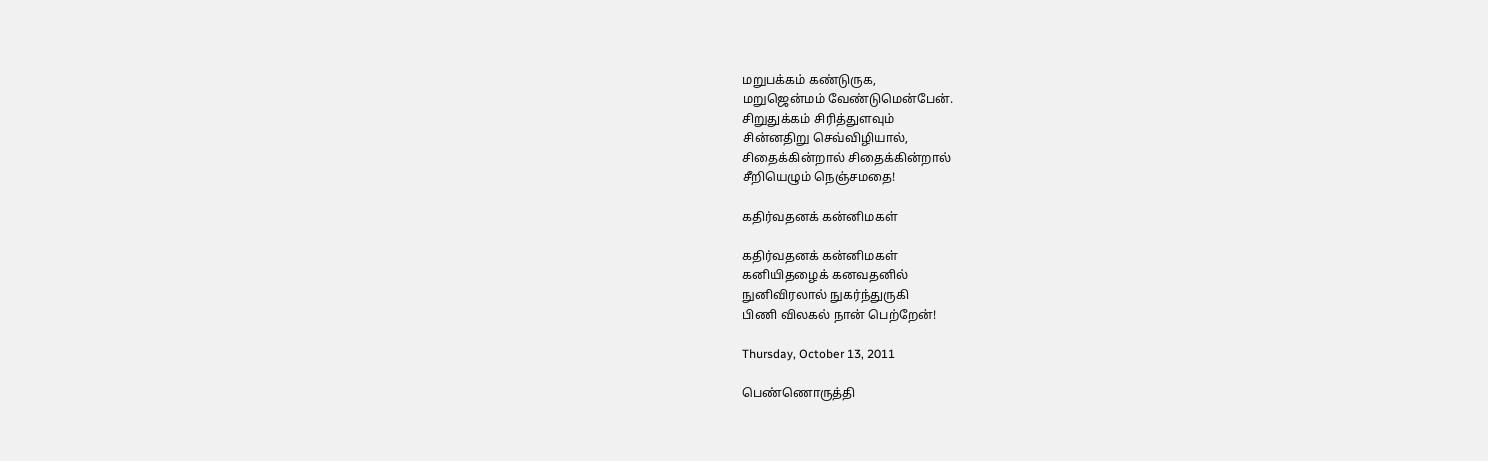மறுபக்கம் கண்டுருக,
மறுஜென்மம் வேண்டுமென்பேன்.
சிறுதுக்கம் சிரித்துளவும்
சின்னதிறு செவ்விழியால்,
சிதைக்கின்றால் சிதைக்கின்றால்
சீறியெழும் நெஞ்சமதை!

கதிர்வதனக் கன்னிமகள்

கதிர்வதனக் கன்னிமகள்
கனியிதழைக் கனவதனில்
நுனிவிரலால் நுகர்ந்துருகி
பிணி விலகல் நான் பெற்றேன்!

Thursday, October 13, 2011

பெண்ணொருத்தி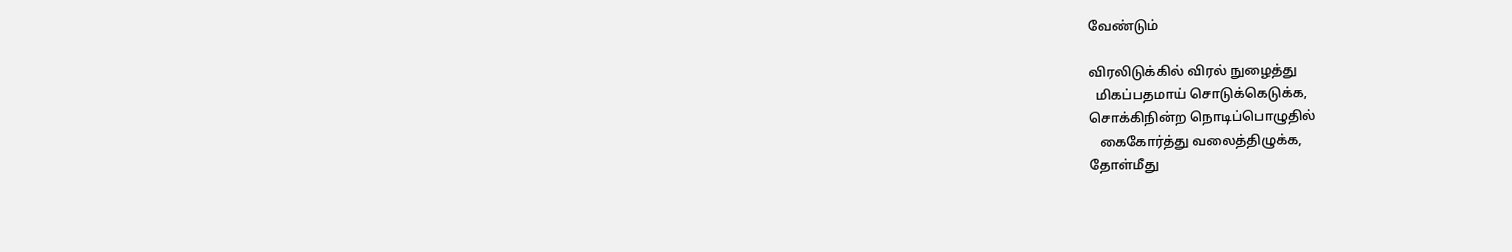வேண்டும்

விரலிடுக்கில் விரல் நுழைத்து
  மிகப்பதமாய் சொடுக்கெடுக்க,
சொக்கிநின்ற நொடிப்பொழுதில்
   கைகோர்த்து வலைத்திழுக்க,
தோள்மீது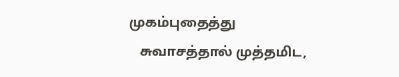முகம்புதைத்து
   சுவாசத்தால் முத்தமிட,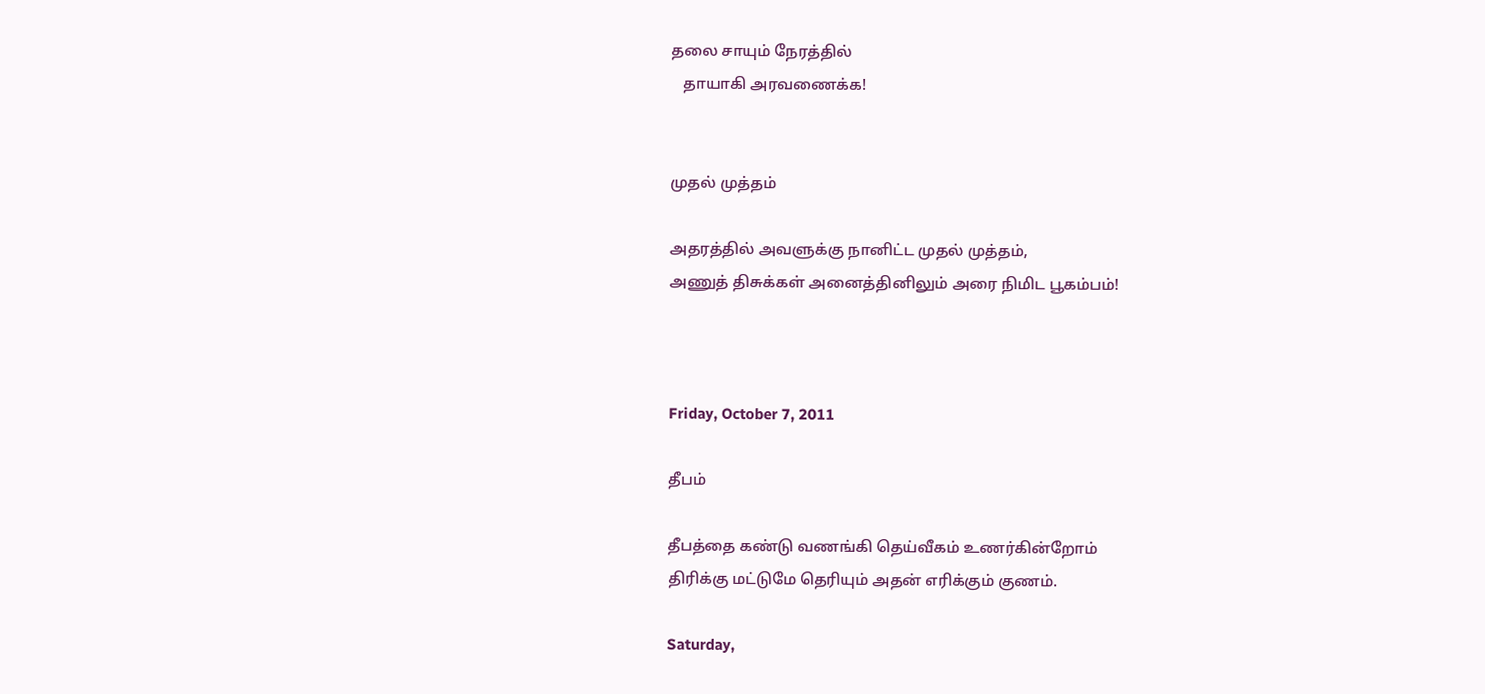தலை சாயும் நேரத்தில்
   தாயாகி அரவணைக்க!


முதல் முத்தம்

அதரத்தில் அவளுக்கு நானிட்ட முதல் முத்தம்,
அணுத் திசுக்கள் அனைத்தினிலும் அரை நிமிட பூகம்பம்!



Friday, October 7, 2011

தீபம்

தீபத்தை கண்டு வணங்கி தெய்வீகம் உணர்கின்றோம்
திரிக்கு மட்டுமே தெரியும் அதன் எரிக்கும் குணம்.

Saturday,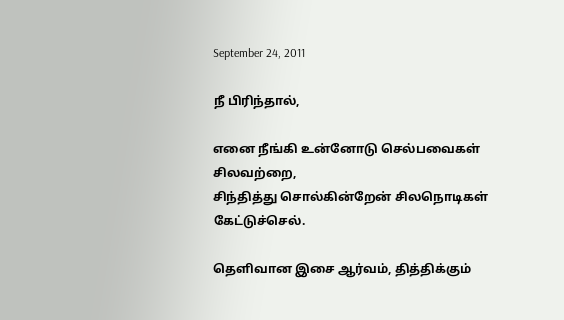September 24, 2011

நீ பிரிந்தால்,

எனை நீங்கி உன்னோடு செல்பவைகள் சிலவற்றை,
சிந்தித்து சொல்கின்றேன் சிலநொடிகள் கேட்டுச்செல்.

தெளிவான இசை ஆர்வம், தித்திக்கும்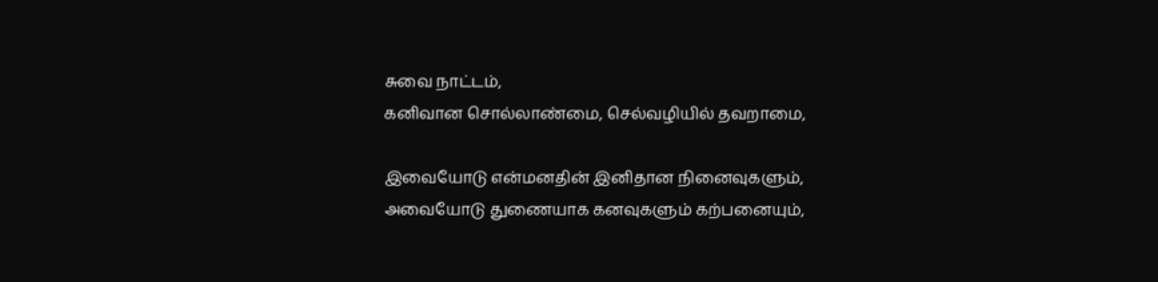சுவை நாட்டம்,
கனிவான சொல்லாண்மை, செல்வழியில் தவறாமை,

இவையோடு என்மனதின் இனிதான நினைவுகளும்,
அவையோடு துணையாக கனவுகளும் கற்பனையும்,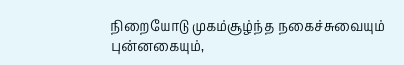நிறையோடு முகம்சூழ்ந்த நகைச்சுவையும் புன்னகையும்,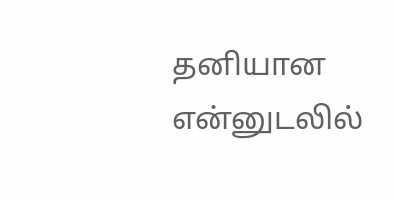தனியான என்னுடலில்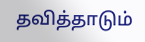தவித்தாடும்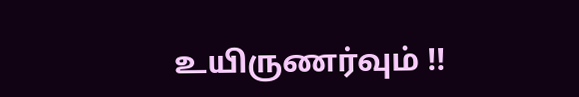உயிருணர்வும் !!